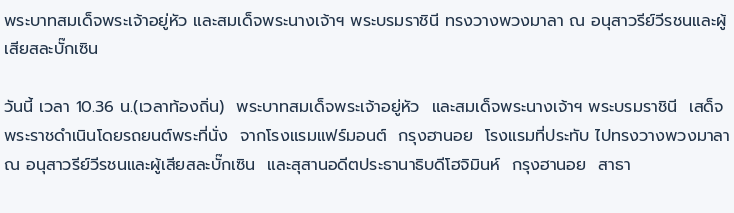พระบาทสมเด็จพระเจ้าอยู่หัว และสมเด็จพระนางเจ้าฯ พระบรมราชินี ทรงวางพวงมาลา ณ อนุสาวรีย์วีรชนและผู้เสียสละบั๊กเซิน

วันนี้ เวลา 10.36 น.(เวลาท้องถิ่น)  พระบาทสมเด็จพระเจ้าอยู่หัว  และสมเด็จพระนางเจ้าฯ พระบรมราชินี  เสด็จพระราชดำเนินโดยรถยนต์พระที่นั่ง  จากโรงแรมแฟร์มอนต์  กรุงฮานอย  โรงแรมที่ประทับ ไปทรงวางพวงมาลา ณ อนุสาวรีย์วีรชนและผู้เสียสละบั๊กเซิน  และสุสานอดีตประธานาธิบดีโฮจิมินห์  กรุงฮานอย  สาธา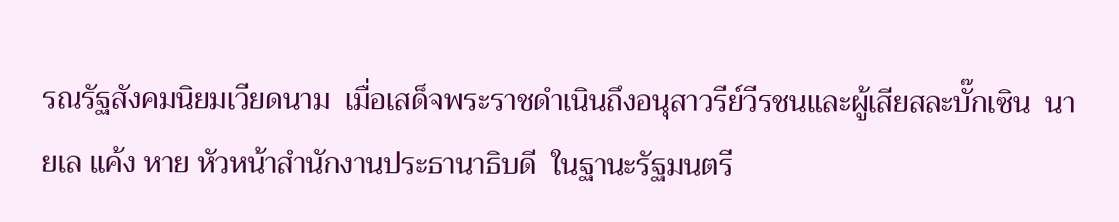รณรัฐสังคมนิยมเวียดนาม  เมื่อเสด็จพระราชดำเนินถึงอนุสาวรีย์วีรชนและผู้เสียสละบั๊กเซิน  นายเล แค้ง หาย หัวหน้าสำนักงานประธานาธิบดี  ในฐานะรัฐมนตรี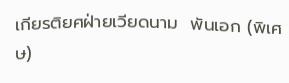เกียรติยศฝ่ายเวียดนาม  พันเอก (พิเศษ)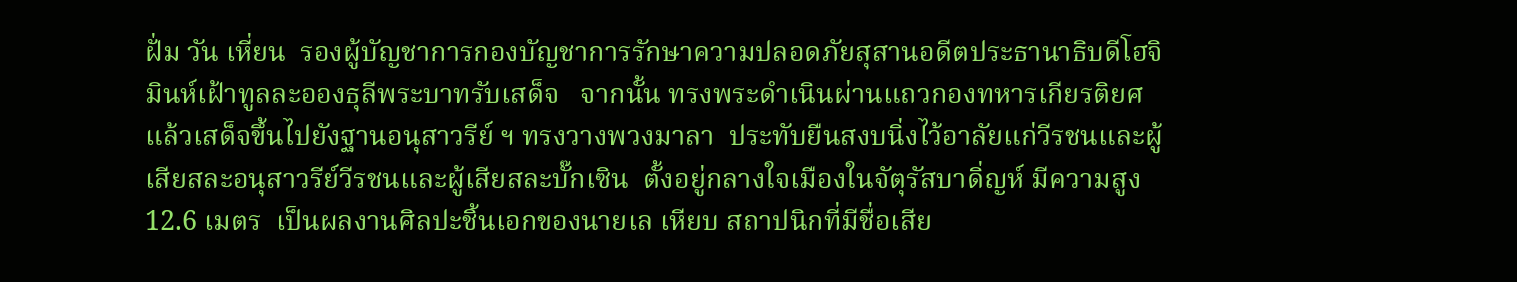ฝั่ม วัน เหี่ยน  รองผู้บัญชาการกองบัญชาการรักษาความปลอดภัยสุสานอดีตประธานาธิบดีโฮจิมินห์เฝ้าทูลละอองธุลีพระบาทรับเสด็จ   จากนั้น ทรงพระดำเนินผ่านแถวกองทหารเกียรติยศ  แล้วเสด็จขึ้นไปยังฐานอนุสาวรีย์ ฯ ทรงวางพวงมาลา  ประทับยืนสงบนิ่งไว้อาลัยแก่วีรชนและผู้เสียสละอนุสาวรีย์วีรชนและผู้เสียสละบั๊กเซิน  ตั้งอยู่กลางใจเมืองในจัตุรัสบาดิ่ญห์ มีความสูง 12.6 เมตร  เป็นผลงานศิลปะชิ้นเอกของนายเล เหียบ สถาปนิกที่มีชื่อเสีย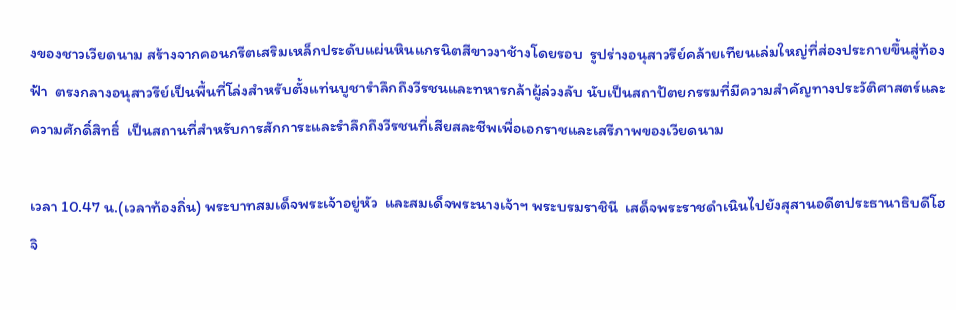งของชาวเวียดนาม สร้างจากคอนกรีตเสริมเหล็กประดับแผ่นหินแกรนิตสีขาวงาช้างโดยรอบ  รูปร่างอนุสาวรีย์คล้ายเทียนเล่มใหญ่ที่ส่องประกายขึ้นสู่ท้องฟ้า  ตรงกลางอนุสาวรีย์เป็นพื้นที่โล่งสำหรับตั้งแท่นบูชารำลึกถึงวีรชนและทหารกล้าผู้ล่วงลับ นับเป็นสถาปัตยกรรมที่มีความสำคัญทางประวัติศาสตร์และความศักดิ์สิทธิ์  เป็นสถานที่สำหรับการสักการะและรำลึกถึงวีรชนที่เสียสละชีพเพื่อเอกราชและเสรีภาพของเวียดนาม

เวลา 10.47 น.(เวลาท้องถิ่น) พระบาทสมเด็จพระเจ้าอยู่หัว  และสมเด็จพระนางเจ้าฯ พระบรมราชินี  เสด็จพระราชดำเนินไปยังสุสานอดีตประธานาธิบดีโฮจิ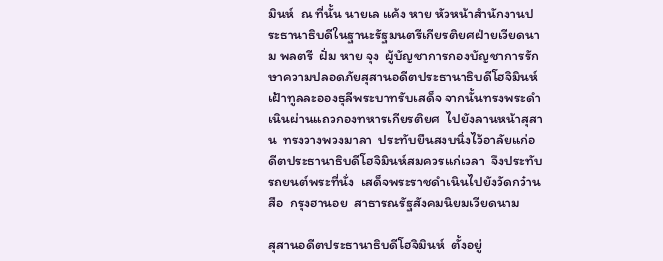มินห์  ณ ที่นั้น นายเล แค้ง หาย หัวหน้าสำนักงานประธานาธิบดีในฐานะรัฐมนตรีเกียรติยศฝ่ายเวียดนาม พลตรี  ฝั่ม หาย จุง  ผู้บัญชาการกองบัญชาการรักษาความปลอดภัยสุสานอดีตประธานาธิบดีโฮจิมินห์ เฝ้าทูลละอองธุลีพระบาทรับเสด็จ จากนั้นทรงพระดำเนินผ่านแถวกองทหารเกียรติยศ  ไปยังลานหน้าสุสาน  ทรงวางพวงมาลา  ประทับยืนสงบนิ่งไว้อาลัยแก่อดีตประธานาธิบดีโฮจิมินห์สมควรแก่เวลา  จึงประทับรถยนต์พระที่นั่ง  เสด็จพระราชดำเนินไปยังวัดกว๋านสือ  กรุงฮานอย  สาธารณรัฐสังคมนิยมเวียดนาม

สุสานอดีตประธานาธิบดีโฮจิมินห์  ตั้งอยู่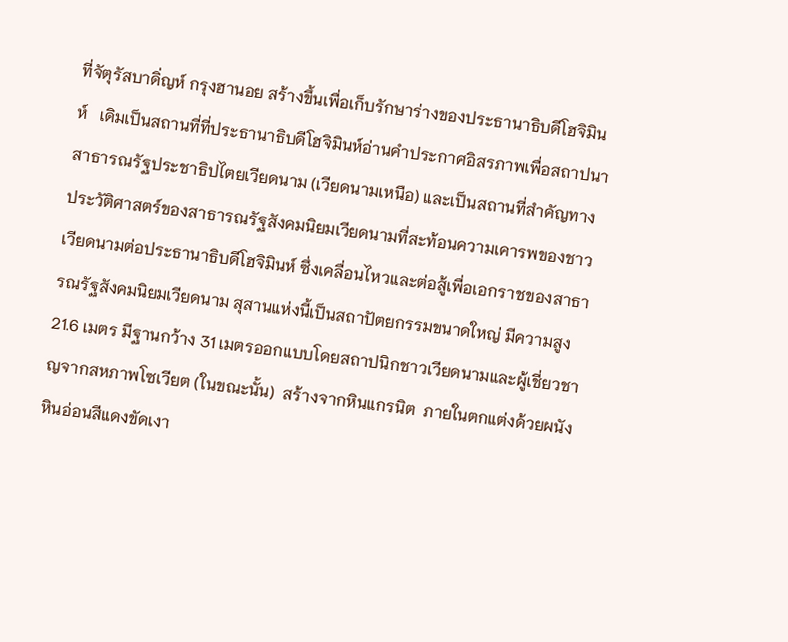ที่จัตุรัสบาดิ่ญห์ กรุงฮานอย สร้างขึ้นเพื่อเก็บรักษาร่างของประธานาธิบดีโฮจิมินห์   เดิมเป็นสถานที่ที่ประธานาธิบดีโฮจิมินห์อ่านคำประกาศอิสรภาพเพื่อสถาปนาสาธารณรัฐประชาธิปไตยเวียดนาม (เวียดนามเหนือ) และเป็นสถานที่สำคัญทางประวัติศาสตร์ของสาธารณรัฐสังคมนิยมเวียดนามที่สะท้อนความเคารพของชาวเวียดนามต่อประธานาธิบดีโฮจิมินห์ ซึ่งเคลื่อนไหวและต่อสู้เพื่อเอกราชของสาธารณรัฐสังคมนิยมเวียดนาม สุสานแห่งนี้เป็นสถาปัตยกรรมขนาดใหญ่ มีความสูง 21.6 เมตร มีฐานกว้าง 31 เมตรออกแบบโดยสถาปนิกชาวเวียดนามและผู้เชี่ยวชาญจากสหภาพโซเวียต (ในขณะนั้น)  สร้างจากหินแกรนิต  ภายในตกแต่งด้วยผนังหินอ่อนสีแดงขัดเงา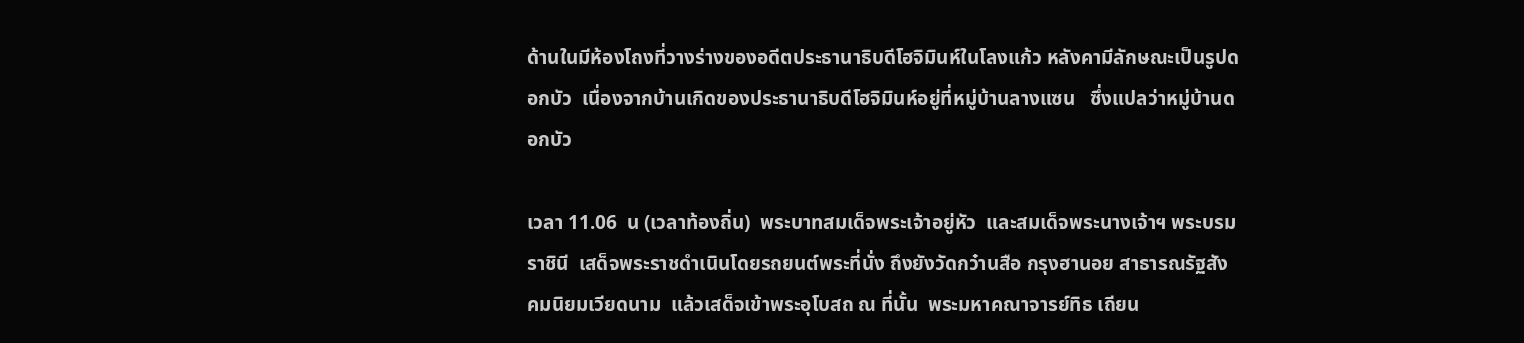ด้านในมีห้องโถงที่วางร่างของอดีตประธานาธิบดีโฮจิมินห์ในโลงแก้ว หลังคามีลักษณะเป็นรูปดอกบัว  เนื่องจากบ้านเกิดของประธานาธิบดีโฮจิมินห์อยู่ที่หมู่บ้านลางแซน   ซึ่งแปลว่าหมู่บ้านดอกบัว

เวลา 11.06  น (เวลาท้องถิ่น)  พระบาทสมเด็จพระเจ้าอยู่หัว  และสมเด็จพระนางเจ้าฯ พระบรมราชินี  เสด็จพระราชดำเนินโดยรถยนต์พระที่นั่ง ถึงยังวัดกว๋านสือ กรุงฮานอย สาธารณรัฐสังคมนิยมเวียดนาม  แล้วเสด็จเข้าพระอุโบสถ ณ ที่นั้น  พระมหาคณาจารย์ทิธ เถียน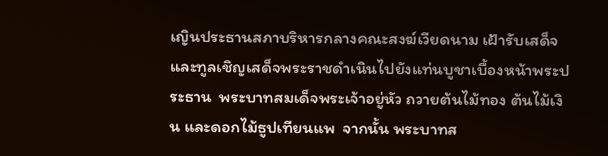เญินประธานสภาบริหารกลางคณะสงฆ์เวียดนาม เฝ้ารับเสด็จและทูลเชิญเสด็จพระราชดำเนินไปยังแท่นบูชาเบื้องหน้าพระประธาน  พระบาทสมเด็จพระเจ้าอยู่หัว ถวายต้นไม้ทอง ต้นไม้เงิน และดอกไม้ธูปเทียนแพ  จากนั้น พระบาทส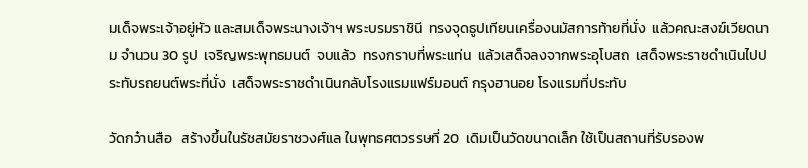มเด็จพระเจ้าอยู่หัว และสมเด็จพระนางเจ้าฯ พระบรมราชินี  ทรงจุดธูปเทียนเครื่องนมัสการท้ายที่นั่ง  แล้วคณะสงฆ์เวียดนาม จำนวน 30 รูป  เจริญพระพุทธมนต์  จบแล้ว  ทรงกราบที่พระแท่น  แล้วเสด็จลงจากพระอุโบสถ  เสด็จพระราชดำเนินไปประทับรถยนต์พระที่นั่ง  เสด็จพระราชดำเนินกลับโรงแรมแฟร์มอนต์ กรุงฮานอย โรงแรมที่ประทับ

วัดกว๋านสือ   สร้างขึ้นในรัชสมัยราชวงศ์แล ในพุทธศตวรรษที่ 20  เดิมเป็นวัดขนาดเล็ก ใช้เป็นสถานที่รับรองพ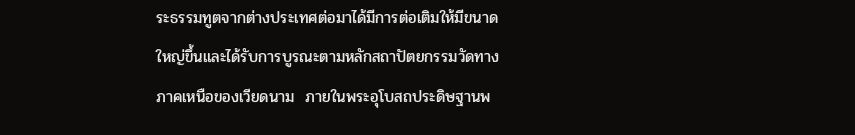ระธรรมทูตจากต่างประเทศต่อมาได้มีการต่อเติมให้มีขนาดใหญ่ขึ้นและได้รับการบูรณะตามหลักสถาปัตยกรรมวัดทางภาคเหนือของเวียดนาม  ภายในพระอุโบสถประดิษฐานพ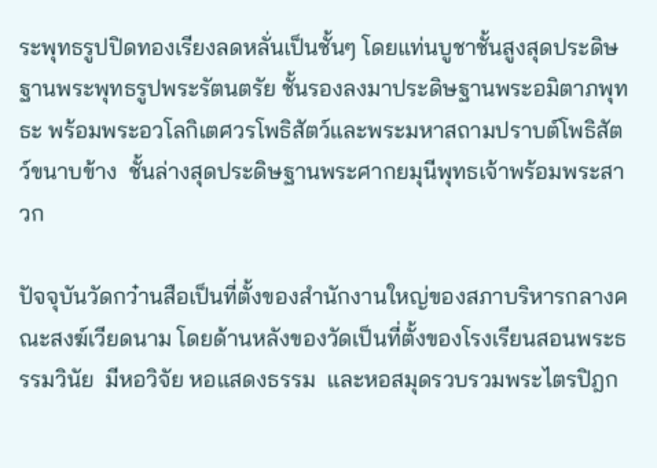ระพุทธรูปปิดทองเรียงลดหลั่นเป็นชั้นๆ โดยแท่นบูชาชั้นสูงสุดประดิษฐานพระพุทธรูปพระรัตนตรัย ชั้นรองลงมาประดิษฐานพระอมิตาภพุทธะ พร้อมพระอวโลกิเตศวรโพธิสัตว์และพระมหาสถามปราบต์โพธิสัตว์ขนาบข้าง  ชั้นล่างสุดประดิษฐานพระศากยมุนีพุทธเจ้าพร้อมพระสาวก

ปัจจุบันวัดกว๋านสือเป็นที่ตั้งของสำนักงานใหญ่ของสภาบริหารกลางคณะสงฆ์เวียดนาม โดยด้านหลังของวัดเป็นที่ตั้งของโรงเรียนสอนพระธรรมวินัย  มีหอวิจัย หอแสดงธรรม  และหอสมุดรวบรวมพระไตรปิฎก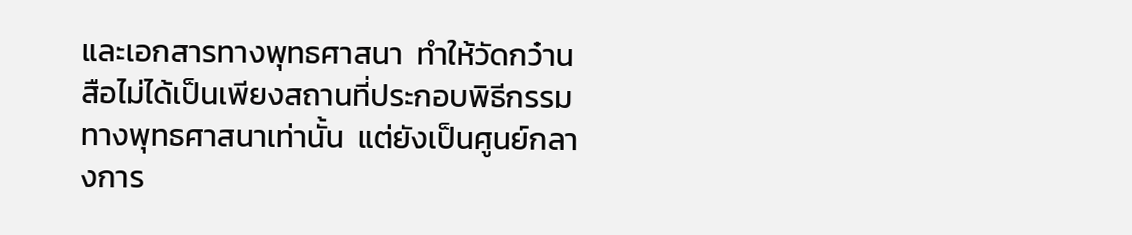และเอกสารทางพุทธศาสนา  ทำให้วัดกว๋านสือไม่ได้เป็นเพียงสถานที่ประกอบพิธีกรรมทางพุทธศาสนาเท่านั้น  แต่ยังเป็นศูนย์กลางการ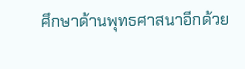ศึกษาด้านพุทธศาสนาอีกด้วย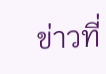ข่าวที่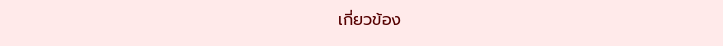เกี่ยวข้อง